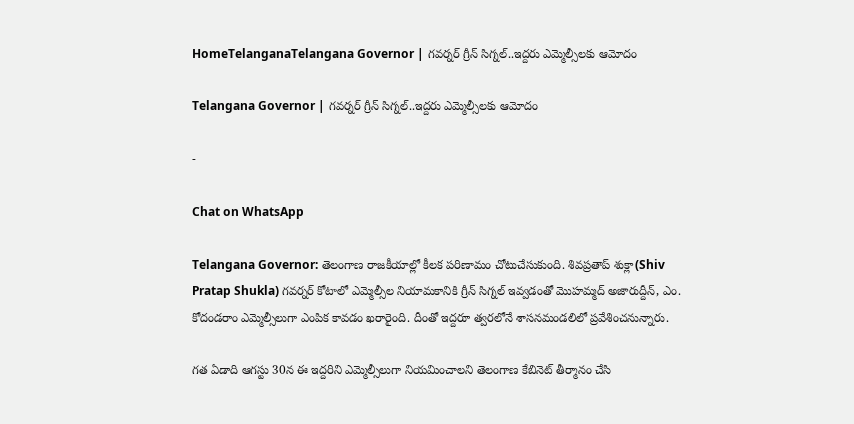HomeTelanganaTelangana Governor | గవర్నర్ గ్రీన్ సిగ్నల్..ఇద్దరు ఎమ్మెల్సీలకు ఆమోదం

Telangana Governor | గవర్నర్ గ్రీన్ సిగ్నల్..ఇద్దరు ఎమ్మెల్సీలకు ఆమోదం

-

Chat on WhatsApp

Telangana Governor: తెలంగాణ రాజకీయాల్లో కీలక పరిణామం చోటుచేసుకుంది. శివప్రతాప్ శుక్లా(Shiv Pratap Shukla) గవర్నర్ కోటాలో ఎమ్మెల్సీల నియామకానికి గ్రీన్ సిగ్నల్ ఇవ్వడంతో మొహమ్మద్ అజారుద్దీన్, ఎం. కోదండరాం ఎమ్మెల్సీలుగా ఎంపిక కావడం ఖరారైంది. దీంతో ఇద్దరూ త్వరలోనే శాసనమండలిలో ప్రవేశించనున్నారు.

గత ఏడాది ఆగస్టు 30న ఈ ఇద్దరిని ఎమ్మెల్సీలుగా నియమించాలని తెలంగాణ కేబినెట్ తీర్మానం చేసి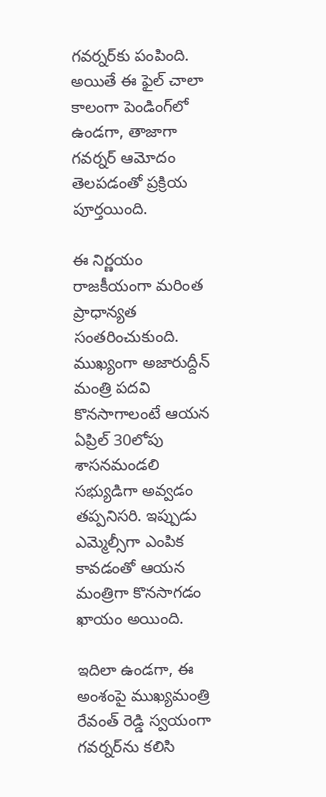గవర్నర్‌కు పంపింది. అయితే ఈ ఫైల్ చాలా కాలంగా పెండింగ్‌లో ఉండగా, తాజాగా గవర్నర్ ఆమోదం తెలపడంతో ప్రక్రియ పూర్తయింది.

ఈ నిర్ణయం రాజకీయంగా మరింత ప్రాధాన్యత సంతరించుకుంది. ముఖ్యంగా అజారుద్దీన్ మంత్రి పదవి కొనసాగాలంటే ఆయన ఏప్రిల్ 30లోపు శాసనమండలి సభ్యుడిగా అవ్వడం తప్పనిసరి. ఇప్పుడు ఎమ్మెల్సీగా ఎంపిక కావడంతో ఆయన మంత్రిగా కొనసాగడం ఖాయం అయింది.

ఇదిలా ఉండగా, ఈ అంశంపై ముఖ్యమంత్రి రేవంత్ రెడ్డి స్వయంగా గవర్నర్‌ను కలిసి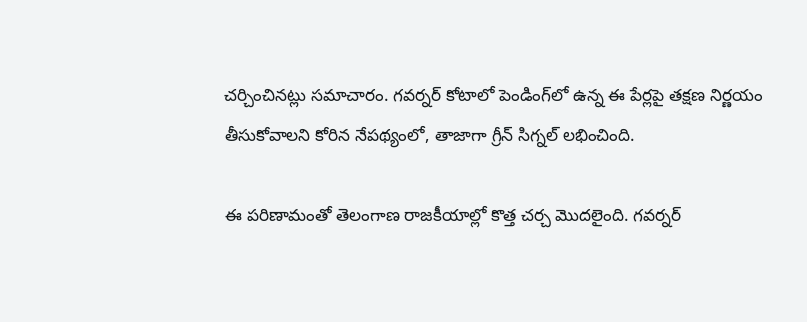చర్చించినట్లు సమాచారం. గవర్నర్ కోటాలో పెండింగ్‌లో ఉన్న ఈ పేర్లపై తక్షణ నిర్ణయం తీసుకోవాలని కోరిన నేపథ్యంలో, తాజాగా గ్రీన్ సిగ్నల్ లభించింది.

ఈ పరిణామంతో తెలంగాణ రాజకీయాల్లో కొత్త చర్చ మొదలైంది. గవర్నర్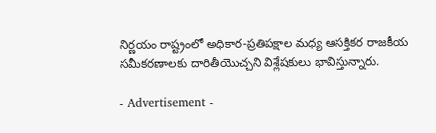నిర్ణయం రాష్ట్రంలో అధికార-ప్రతిపక్షాల మధ్య ఆసక్తికర రాజకీయ సమీకరణాలకు దారితీయొచ్చని విశ్లేషకులు భావిస్తున్నారు.

- Advertisement -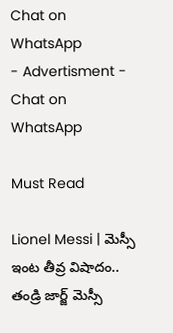Chat on WhatsApp
- Advertisment -
Chat on WhatsApp

Must Read

Lionel Messi | మెస్సీ ఇంట తీవ్ర విషాదం.. తండ్రి జార్జ్ మెస్సీ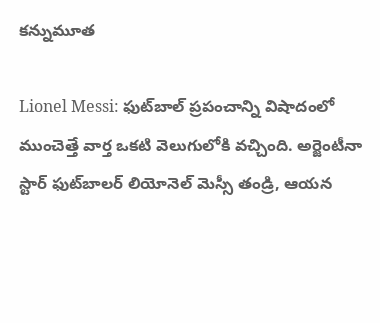కన్నుమూత

Lionel Messi: ఫుట్‌బాల్ ప్రపంచాన్ని విషాదంలో ముంచెత్తే వార్త ఒకటి వెలుగులోకి వచ్చింది. అర్జెంటీనా స్టార్ ఫుట్‌బాలర్ లియోనెల్ మెస్సీ తండ్రి, ఆయన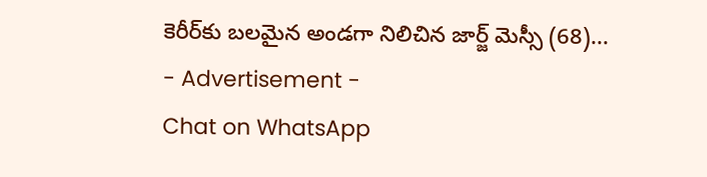కెరీర్‌కు బలమైన అండగా నిలిచిన జార్జ్ మెస్సీ (68)...
- Advertisement -
Chat on WhatsApp